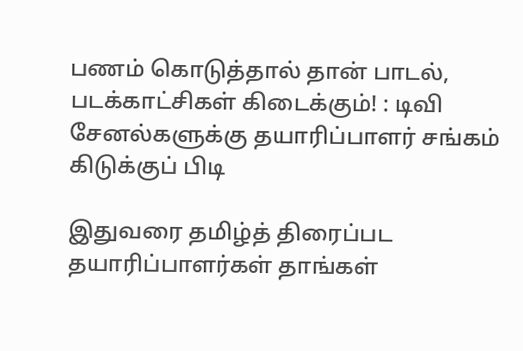பணம் கொடுத்தால் தான் பாடல், படக்காட்சிகள் கிடைக்கும்! : டிவி சேனல்களுக்கு தயாரிப்பாளர் சங்கம் கிடுக்குப் பிடி

இதுவரை தமிழ்த் திரைப்பட தயாரிப்பாளர்கள் தாங்கள்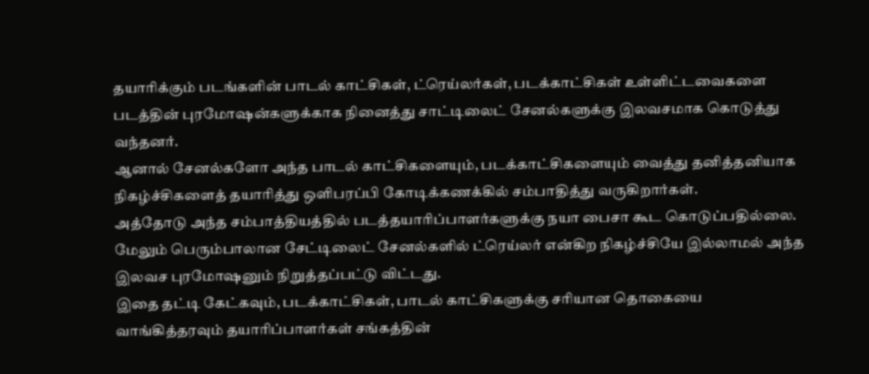தயாரிக்கும் படங்களின் பாடல் காட்சிகள், ட்ரெய்லர்கள், படக்காட்சிகள் உள்ளிட்டவைகளை படத்தின் புரமோஷன்களுக்காக நினைத்து சாட்டிலைட் சேனல்களுக்கு இலவசமாக கொடுத்து வந்தனர்.
ஆனால் சேனல்களோ அந்த பாடல் காட்சிகளையும், படக்காட்சிகளையும் வைத்து தனித்தனியாக நிகழ்ச்சிகளைத் தயாரித்து ஒளிபரப்பி கோடிக்கணக்கில் சம்பாதித்து வருகிறார்கள்.
அத்தோடு அந்த சம்பாத்தியத்தில் படத்தயாரிப்பாளர்களுக்கு நயா பைசா கூட கொடுப்பதில்லை. மேலும் பெரும்பாலான சேட்டிலைட் சேனல்களில் ட்ரெய்லர் என்கிற நிகழ்ச்சியே இல்லாமல் அந்த இலவச புரமோஷனும் நிறுத்தப்பட்டு விட்டது.
இதை தட்டி கேட்கவும், படக்காட்சிகள், பாடல் காட்சிகளுக்கு சரியான தொகையை வாங்கித்தரவும் தயாரிப்பாளர்கள் சங்கத்தின்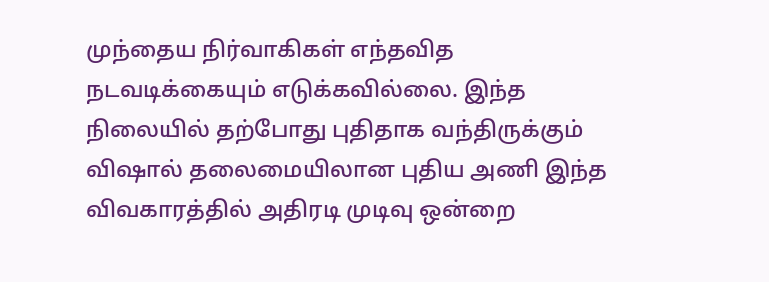முந்தைய நிர்வாகிகள் எந்தவித நடவடிக்கையும் எடுக்கவில்லை. இந்த நிலையில் தற்போது புதிதாக வந்திருக்கும் விஷால் தலைமையிலான புதிய அணி இந்த விவகாரத்தில் அதிரடி முடிவு ஒன்றை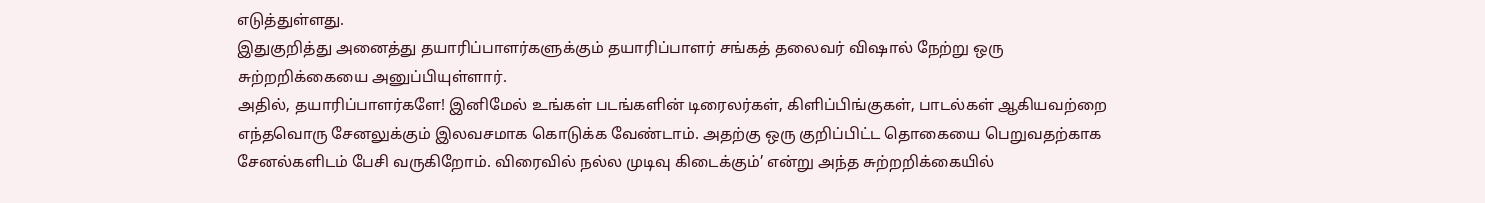எடுத்துள்ளது.
இதுகுறித்து அனைத்து தயாரிப்பாளர்களுக்கும் தயாரிப்பாளர் சங்கத் தலைவர் விஷால் நேற்று ஒரு சுற்றறிக்கையை அனுப்பியுள்ளார்.
அதில், தயாரிப்பாளர்களே! இனிமேல் உங்கள் படங்களின் டிரைலர்கள், கிளிப்பிங்குகள், பாடல்கள் ஆகியவற்றை எந்தவொரு சேனலுக்கும் இலவசமாக கொடுக்க வேண்டாம். அதற்கு ஒரு குறிப்பிட்ட தொகையை பெறுவதற்காக சேனல்களிடம் பேசி வருகிறோம். விரைவில் நல்ல முடிவு கிடைக்கும்’ என்று அந்த சுற்றறிக்கையில்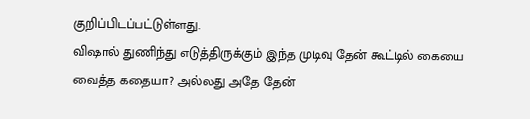குறிப்பிடப்பட்டுள்ளது.
விஷால் துணிந்து எடுத்திருக்கும் இந்த முடிவு தேன் கூட்டில் கையை வைத்த கதையா? அல்லது அதே தேன்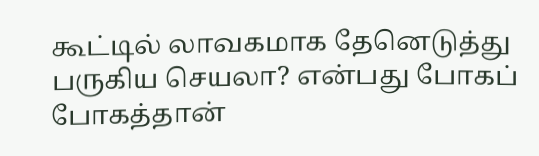கூட்டில் லாவகமாக தேனெடுத்து பருகிய செயலா? என்பது போகப் போகத்தான்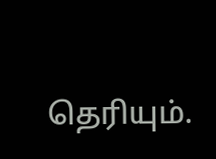தெரியும்.